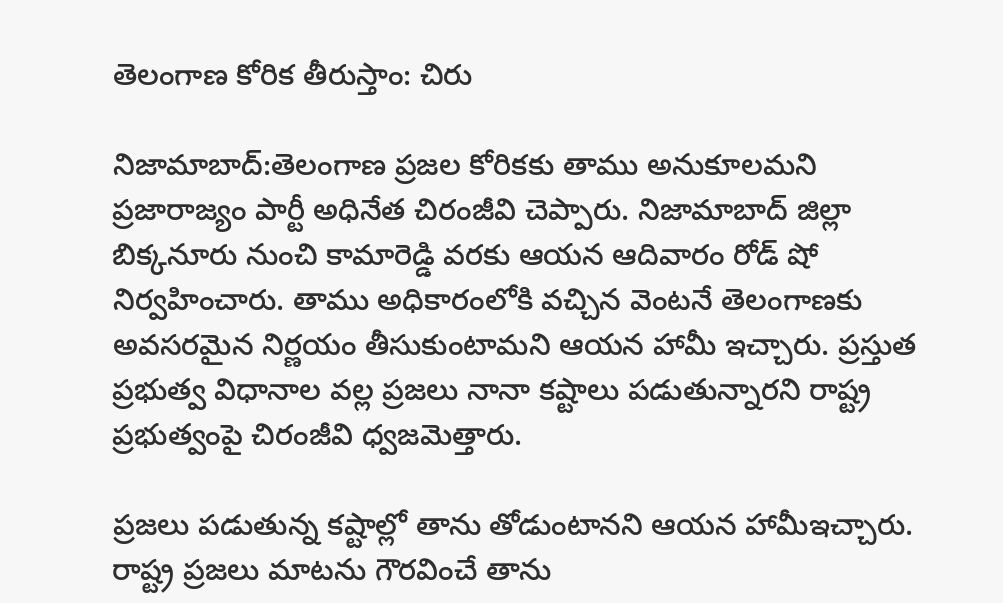తెలంగాణ కోరిక తీరుస్తాం: చిరు

నిజామాబాద్‌:తెలంగాణ ప్రజల కోరికకు తాము అనుకూలమని ప్రజారాజ్యం పార్టీ అధినేత చిరంజీవి చెప్పారు. నిజామాబాద్ జిల్లా బిక్కనూరు నుంచి కామారెడ్డి వరకు ఆయన ఆదివారం రోడ్ షో నిర్వహించారు. తాము అధికారంలోకి వచ్చిన వెంటనే తెలంగాణకు అవసరమైన నిర్ణయం తీసుకుంటామని ఆయన హామీ ఇచ్చారు. ప్రస్తుత ప్రభుత్వ విధానాల వల్ల ప్రజలు నానా కష్టాలు పడుతున్నారని రాష్ట్ర ప్రభుత్వంపై చిరంజీవి ధ్వజమెత్తారు.

ప్రజలు పడుతున్న కష్టాల్లో తాను తోడుంటానని ఆయన హామీఇచ్చారు. రాష్ట్ర ప్రజలు మాటను గౌరవించే తాను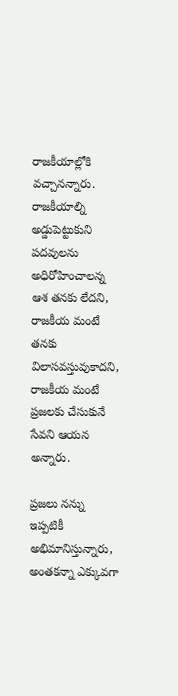రాజకీయాల్లోకి వచ్చానన్నారు. రాజకీయాల్ని అడ్డుపెట్టుకుని పదవులను అధిరోహించాలన్న ఆశ తనకు లేదని, రాజకీయ మంటే తనకు విలాసవస్తువుకాదని, రాజకీయ మంటే ప్రజలకు చేసుకునే సేవని ఆయన అన్నారు.

ప్రజలు నన్ను ఇప్పటికీ అభిమానిస్తున్నారు, అంతకన్నా ఎక్కువగా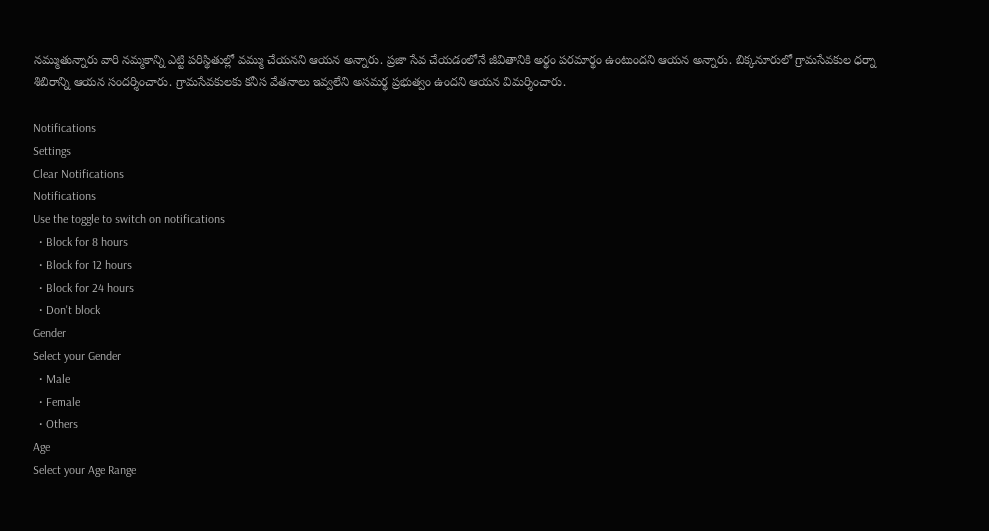నమ్ముతున్నారు వారి నమ్మకాన్ని ఎట్టి పరిస్థితుల్లో వమ్ము చేయనని ఆయన అన్నారు. ప్రజా సేవ చేయడంలోనే జీవితానికి అర్థం పరమార్థం ఉంటుందని ఆయన అన్నారు. బిక్కనూరులో గ్రామసేవకుల ధర్నా శిబిరాన్ని ఆయన సందర్శించారు. గ్రామసేవకులకు కనీస వేతనాలు ఇవ్వలేని అసమర్థ ప్రభుత్వం ఉందని ఆయన విమర్శించారు.

Notifications
Settings
Clear Notifications
Notifications
Use the toggle to switch on notifications
  • Block for 8 hours
  • Block for 12 hours
  • Block for 24 hours
  • Don't block
Gender
Select your Gender
  • Male
  • Female
  • Others
Age
Select your Age Range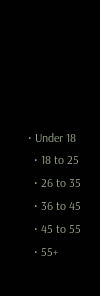• Under 18
  • 18 to 25
  • 26 to 35
  • 36 to 45
  • 45 to 55
  • 55+